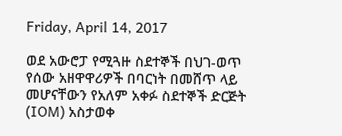Friday, April 14, 2017

ወደ አውሮፓ የሚጓዙ ስደተኞች በህገ-ወጥ የሰው አዘዋዋሪዎች በባርነት በመሸጥ ላይ መሆናቸውን የአለም አቀፉ ስደተኞች ድርጅት (IOM) አስታወቀ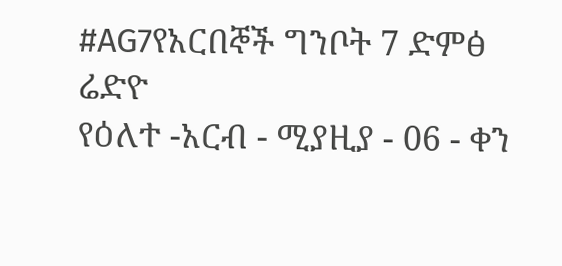#AG7የአርበኞች ግንቦት 7 ድምፅ ሬድዮ
የዕለተ -አርብ - ሚያዚያ - 06 - ቀን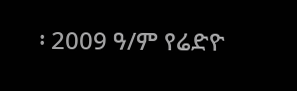፡ 2009 ዓ/ም የሬድዮ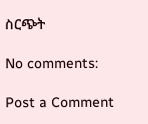ስርጭት

No comments:

Post a Comment